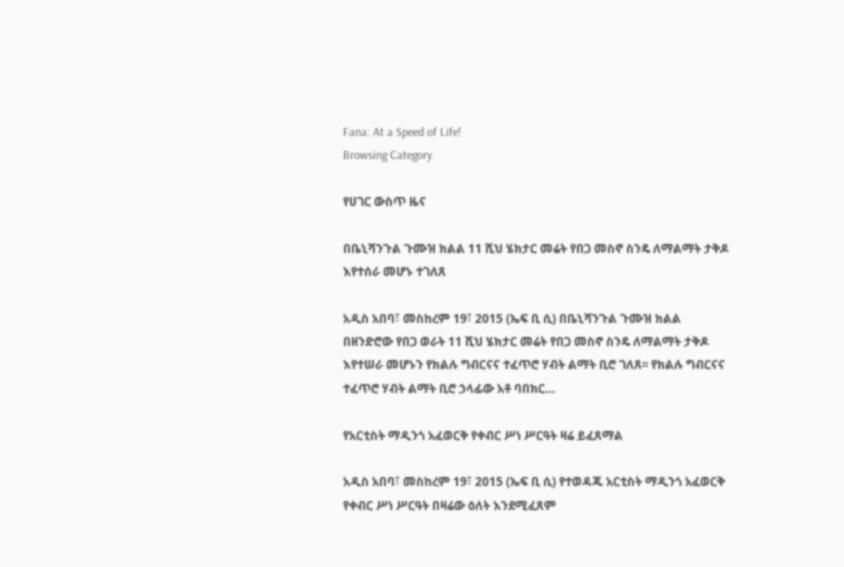Fana: At a Speed of Life!
Browsing Category

የሀገር ውስጥ ዜና

በቤኒሻንጉል ጉሙዝ ክልል 11 ሺህ ሄክታር መሬት የበጋ መስኖ ስንዴ ለማልማት ታቅዶ እየተሰራ መሆኑ ተገለጸ

አዲስ አበባ፣ መስከረም 19፣ 2015 (ኤፍ ቢ ሲ) በቤኒሻንጉል ጉሙዝ ክልል በዘንድሮው የበጋ ወራት 11 ሺህ ሄክታር መሬት የበጋ መስኖ ስንዴ ለማልማት ታቅዶ እየተሠራ መሆኑን የክልሉ ግብርናና ተፈጥሮ ሃብት ልማት ቢሮ ገለጸ፡፡ የክልሉ ግብርናና ተፈጥሮ ሃብት ልማት ቢሮ ኃላፊው አቶ ባበክር…

የአርቲስት ማዲንጎ አፈወርቅ የቀብር ሥነ ሥርዓት ዛሬ ይፈጸማል

አዲስ አበባ፣ መስከረም 19፣ 2015 (ኤፍ ቢ ሲ) የተወዳጁ አርቲስት ማዲንጎ አፈወርቅ የቀብር ሥነ ሥርዓት በዛሬው ዕለት እንደሚፈጸም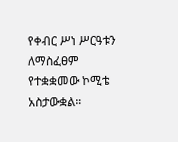የቀብር ሥነ ሥርዓቱን ለማስፈፀም የተቋቋመው ኮሚቴ አስታውቋል።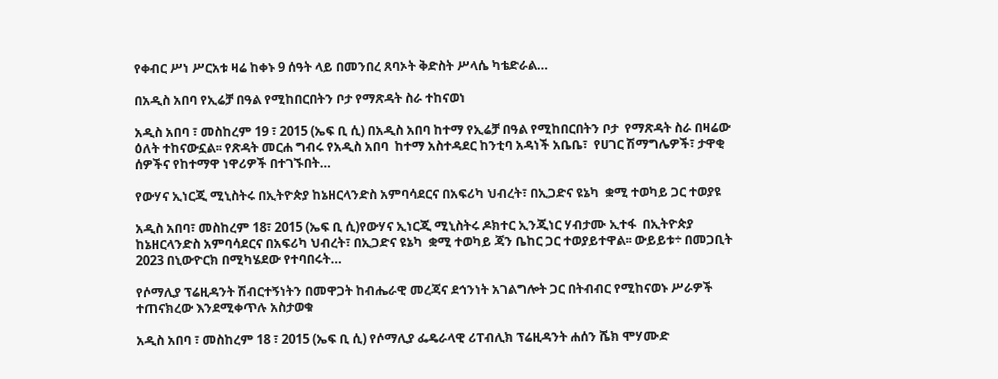የቀብር ሥነ ሥርአቱ ዛሬ ከቀኑ 9 ሰዓት ላይ በመንበረ ጸባኦት ቅድስት ሥላሴ ካቴድራል…

በአዲስ አበባ የኢሬቻ በዓል የሚከበርበትን ቦታ የማጽዳት ስራ ተከናወነ

አዲስ አበባ ፣ መስከረም 19 ፣ 2015 (ኤፍ ቢ ሲ) በአዲስ አበባ ከተማ የኢሬቻ በዓል የሚከበርበትን ቦታ  የማጽዳት ስራ በዛሬው ዕለት ተከናውኗል፡፡ የጽዳት መርሐ ግብሩ የአዲስ አበባ  ከተማ አስተዳደር ከንቲባ አዳነች አቤቤ፣  የሀገር ሽማግሌዎች፣ ታዋቂ ሰዎችና የከተማዋ ነዋሪዎች በተገኙበት…

የውሃና ኢነርጂ ሚኒስትሩ በኢትዮጵያ ከኔዘርላንድስ አምባሳደርና በአፍሪካ ህብረት፣ በኢጋድና ዩኔካ  ቋሚ ተወካይ ጋር ተወያዩ

አዲስ አበባ፣ መስከረም 18፣ 2015 (ኤፍ ቢ ሲ)የውሃና ኢነርጂ ሚኒስትሩ ዶክተር ኢንጂነር ሃብታሙ ኢተፋ  በኢትዮጵያ ከኔዘርላንድስ አምባሳደርና በአፍሪካ ህብረት፣ በኢጋድና ዩኔካ  ቋሚ ተወካይ ጃን ቤከር ጋር ተወያይተዋል፡፡ ውይይቱ÷ በመጋቢት 2023 በኒውዮርክ በሚካሄደው የተባበሩት…

የሶማሊያ ፕሬዚዳንት ሽብርተኝነትን በመዋጋት ከብሔራዊ መረጃና ደኅንነት አገልግሎት ጋር በትብብር የሚከናወኑ ሥራዎች ተጠናክረው እንደሚቀጥሉ አስታወቁ

አዲስ አበባ ፣ መስከረም 18 ፣ 2015 (ኤፍ ቢ ሲ) የሶማሊያ ፌዴራላዊ ሪፐብሊክ ፕሬዚዳንት ሐሰን ሼክ ሞሃሙድ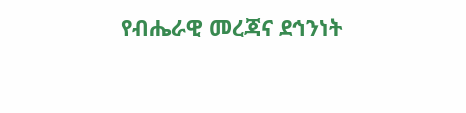የብሔራዊ መረጃና ደኅንነት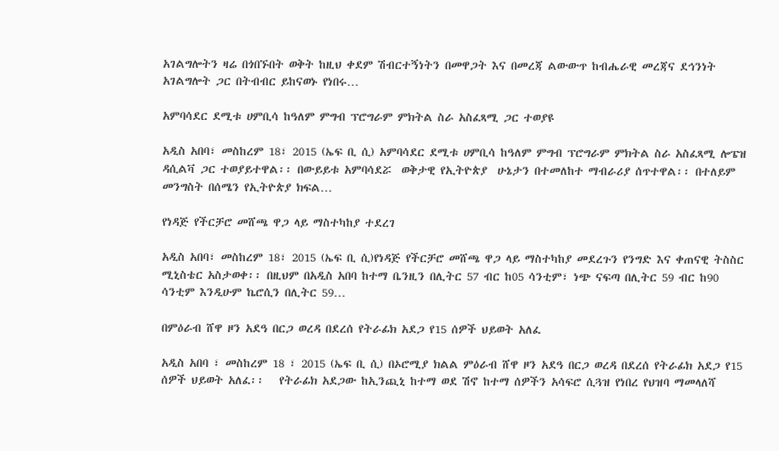አገልግሎትን ዛሬ በጎበኙበት ወቅት ከዚህ ቀደም ሽብርተኝነትን በመዋጋት እና በመረጃ ልውውጥ ከብሔራዊ መረጃና ደኅንነት አገልግሎት ጋር በትብብር ይከናወኑ የነበሩ…

አምባሳደር ደሚቱ ሀምቢሳ ከዓለም ምግብ ፕሮግራም ምክትል ስራ አስፈጻሚ ጋር ተወያዩ

አዲስ አበባ፣ መስከረም 18፣ 2015 (ኤፍ ቢ ሲ) አምባሳደር ደሚቱ ሀምቢሳ ከዓለም ምግብ ፕሮግራም ምክትል ስራ አስፈጻሚ ሎፔዝ ዳሲልቫ ጋር ተወያይተዋል፡፡ በውይይቱ አምባሳደሯ  ወቅታዊ የኢትዮጵያ  ሁኔታን በተመለከተ ማብራሪያ ሰጥተዋል፡፡ በተለይም መንግስት በሰሜን የኢትዮጵያ ክፍል…

የነዳጅ የችርቻሮ መሸጫ ዋጋ ላይ ማስተካከያ ተደረገ

አዲስ አበባ፣ መስከረም 18፣ 2015 (ኤፍ ቢ ሲ)የነዳጅ የችርቻሮ መሸጫ ዋጋ ላይ ማስተካከያ መደረጉን የንግድ እና ቀጠናዊ ትስስር ሚኒስቴር አስታወቀ፡፡ በዚህም በአዲስ አበባ ከተማ ቤንዚን በሊትር 57 ብር ከ05 ሳንቲም፣ ነጭ ናፍጣ በሊትር 59 ብር ከ90 ሳንቲም እንዲሁም ኬሮሲን በሊትር 59…

በምዕራብ ሸዋ ዞን አደዓ በርጋ ወረዳ በደረሰ የትራፊክ አደጋ የ15 ሰዎች ህይወት አለፈ

አዲስ አበባ ፣ መስከረም 18 ፣ 2015 (ኤፍ ቢ ሲ) በኦሮሚያ ክልል ምዕራብ ሸዋ ዞን አደዓ በርጋ ወረዳ በደረሰ የትራፊክ አደጋ የ15 ሰዎች ህይወት አለፈ፡፡   የትራፊክ አደጋው ከኢንጪኒ ከተማ ወደ ሽኖ ከተማ ሰዎችን አሳፍሮ ሲጓዝ የነበረ የህዝባ ማመላለሻ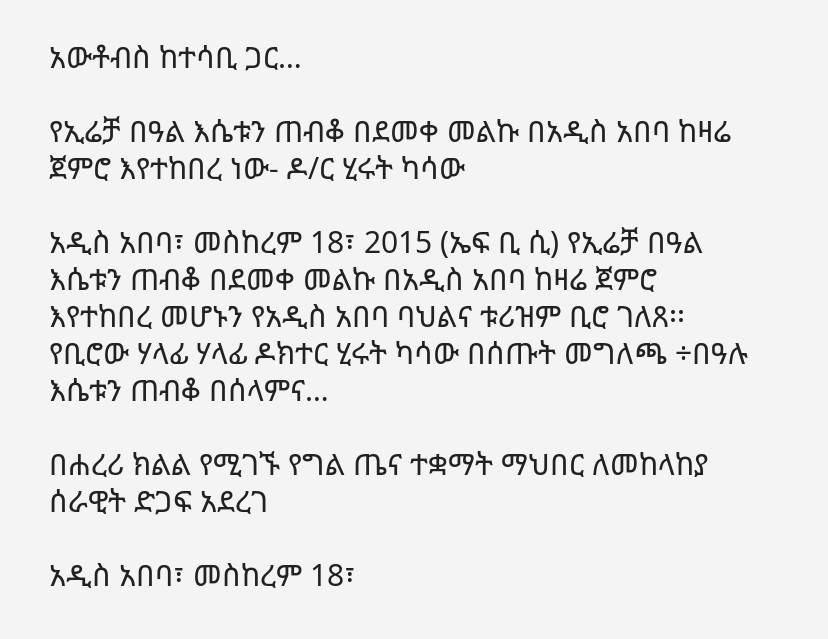አውቶብስ ከተሳቢ ጋር…

የኢሬቻ በዓል እሴቱን ጠብቆ በደመቀ መልኩ በአዲስ አበባ ከዛሬ ጀምሮ እየተከበረ ነው- ዶ/ር ሂሩት ካሳው

አዲስ አበባ፣ መስከረም 18፣ 2015 (ኤፍ ቢ ሲ) የኢሬቻ በዓል እሴቱን ጠብቆ በደመቀ መልኩ በአዲስ አበባ ከዛሬ ጀምሮ እየተከበረ መሆኑን የአዲስ አበባ ባህልና ቱሪዝም ቢሮ ገለጸ፡፡   የቢሮው ሃላፊ ሃላፊ ዶክተር ሂሩት ካሳው በሰጡት መግለጫ ÷በዓሉ እሴቱን ጠብቆ በሰላምና…

በሐረሪ ክልል የሚገኙ የግል ጤና ተቋማት ማህበር ለመከላከያ ሰራዊት ድጋፍ አደረገ

አዲስ አበባ፣ መስከረም 18፣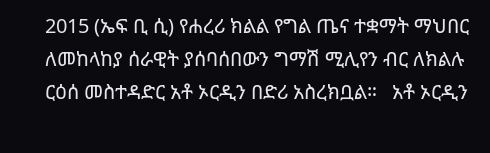2015 (ኤፍ ቢ ሲ) የሐረሪ ክልል የግል ጤና ተቋማት ማህበር ለመከላከያ ሰራዊት ያሰባሰበውን ግማሽ ሚሊየን ብር ለክልሉ ርዕሰ መስተዳድር አቶ ኦርዲን በድሪ አስረክቧል።   አቶ ኦርዲን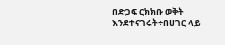በድጋፍ ርክክቡ ወቅት እንደተናገሩት÷በሀገር ላይ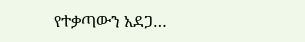የተቃጣውን አደጋ…